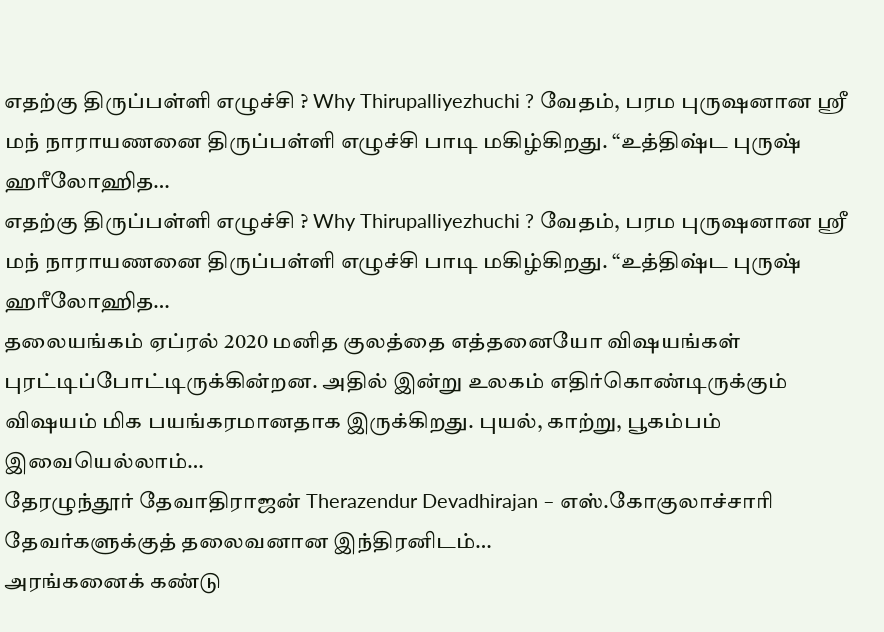எதற்கு திருப்பள்ளி எழுச்சி ? Why Thirupalliyezhuchi ? வேதம், பரம புருஷனான ஸ்ரீ மந் நாராயணனை திருப்பள்ளி எழுச்சி பாடி மகிழ்கிறது. “உத்திஷ்ட புருஷ் ஹரீலோஹித…
எதற்கு திருப்பள்ளி எழுச்சி ? Why Thirupalliyezhuchi ? வேதம், பரம புருஷனான ஸ்ரீ மந் நாராயணனை திருப்பள்ளி எழுச்சி பாடி மகிழ்கிறது. “உத்திஷ்ட புருஷ் ஹரீலோஹித…
தலையங்கம் ஏப்ரல் 2020 மனித குலத்தை எத்தனையோ விஷயங்கள் புரட்டிப்போட்டிருக்கின்றன. அதில் இன்று உலகம் எதிர்கொண்டிருக்கும் விஷயம் மிக பயங்கரமானதாக இருக்கிறது. புயல், காற்று, பூகம்பம் இவையெல்லாம்…
தேரழுந்தூர் தேவாதிராஜன் Therazendur Devadhirajan – எஸ்.கோகுலாச்சாரி தேவர்களுக்குத் தலைவனான இந்திரனிடம்…
அரங்கனைக் கண்டு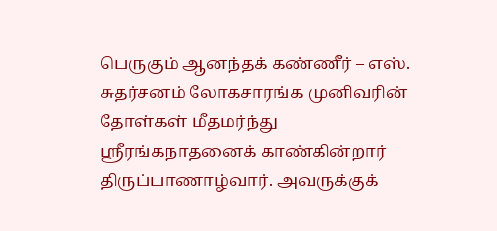பெருகும் ஆனந்தக் கண்ணீர் – எஸ். சுதர்சனம் லோகசாரங்க முனிவரின் தோள்கள் மீதமர்ந்து ஸ்ரீரங்கநாதனைக் காண்கின்றார் திருப்பாணாழ்வார். அவருக்குக்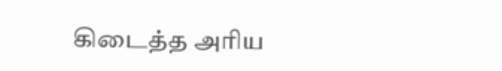கிடைத்த அரிய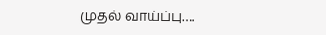முதல் வாய்ப்பு….